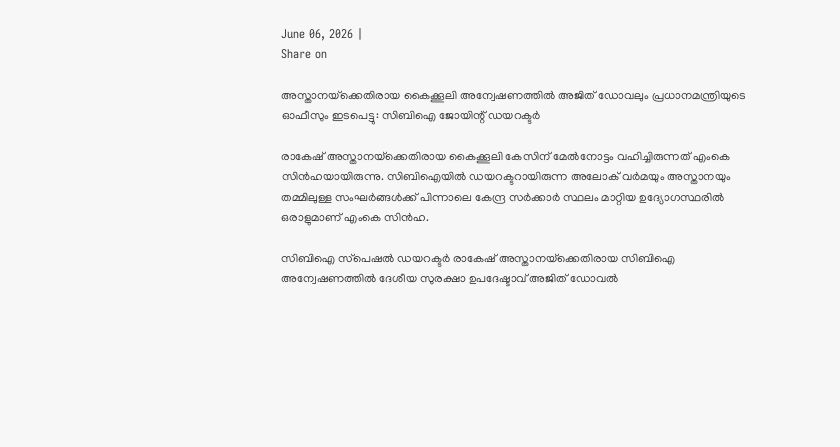June 06, 2026 |
Share on

അസ്താനയ്‌ക്കെതിരായ കൈക്കൂലി അന്വേഷണത്തില്‍ അജിത് ഡോവലും പ്രധാനമന്ത്രിയുടെ ഓഫീസും ഇടപെട്ടു: സിബിഐ ജോയിന്റ് ഡയറക്ടര്‍

രാകേഷ് അസ്താനയ്‌ക്കെതിരായ കൈക്കൂലി കേസിന് മേല്‍നോട്ടം വഹിച്ചിരുന്നത് എംകെ സിന്‍ഹയായിരുന്നു. സിബിഐയില്‍ ഡയറക്ടറായിരുന്ന അലോക് വര്‍മയും അസ്താനയും തമ്മിലുള്ള സംഘര്‍ങ്ങള്‍ക്ക് പിന്നാലെ കേന്ദ്ര സര്‍ക്കാര്‍ സ്ഥലം മാറ്റിയ ഉദ്യോഗസ്ഥരില്‍ ഒരാളുമാണ് എംകെ സിന്‍ഹ.

സിബിഐ സ്‌പെഷല്‍ ഡയറക്ടര്‍ രാകേഷ് അസ്താനയ്‌ക്കെതിരായ സിബിഐ അന്വേഷണത്തില്‍ ദേശീയ സുരക്ഷാ ഉപദേഷ്ടാവ് അജിത് ഡോവല്‍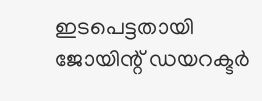ഇടപെട്ടതായി ജോയിന്റ് ഡയറക്ടര്‍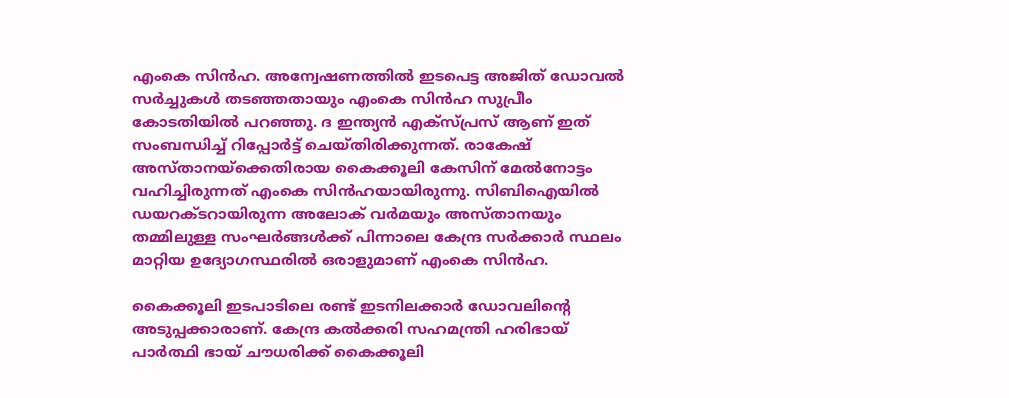എംകെ സിന്‍ഹ. അന്വേഷണത്തില്‍ ഇടപെട്ട അജിത് ഡോവല്‍ സര്‍ച്ചുകള്‍ തടഞ്ഞതായും എംകെ സിന്‍ഹ സുപ്രീം കോടതിയില്‍ പറഞ്ഞു. ദ ഇന്ത്യന്‍ എക്‌സ്പ്രസ് ആണ് ഇത് സംബന്ധിച്ച് റിപ്പോര്‍ട്ട് ചെയ്തിരിക്കുന്നത്. രാകേഷ് അസ്താനയ്‌ക്കെതിരായ കൈക്കൂലി കേസിന് മേല്‍നോട്ടം വഹിച്ചിരുന്നത് എംകെ സിന്‍ഹയായിരുന്നു. സിബിഐയില്‍ ഡയറക്ടറായിരുന്ന അലോക് വര്‍മയും അസ്താനയും തമ്മിലുള്ള സംഘര്‍ങ്ങള്‍ക്ക് പിന്നാലെ കേന്ദ്ര സര്‍ക്കാര്‍ സ്ഥലം മാറ്റിയ ഉദ്യോഗസ്ഥരില്‍ ഒരാളുമാണ് എംകെ സിന്‍ഹ.

കൈക്കൂലി ഇടപാടിലെ രണ്ട് ഇടനിലക്കാര്‍ ഡോവലിന്റെ അടുപ്പക്കാരാണ്. കേന്ദ്ര കല്‍ക്കരി സഹമന്ത്രി ഹരിഭായ് പാര്‍ത്ഥി ഭായ് ചൗധരിക്ക് കൈക്കൂലി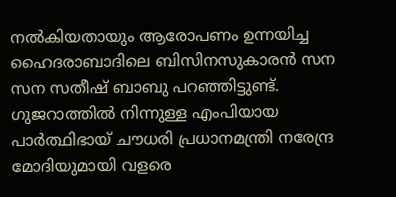നല്‍കിയതായും ആരോപണം ഉന്നയിച്ച ഹൈദരാബാദിലെ ബിസിനസുകാരന്‍ സന സന സതീഷ് ബാബു പറഞ്ഞിട്ടുണ്ട്. ഗുജറാത്തില്‍ നിന്നുള്ള എംപിയായ പാര്‍ത്ഥിഭായ് ചൗധരി പ്രധാനമന്ത്രി നരേന്ദ്ര മോദിയുമായി വളരെ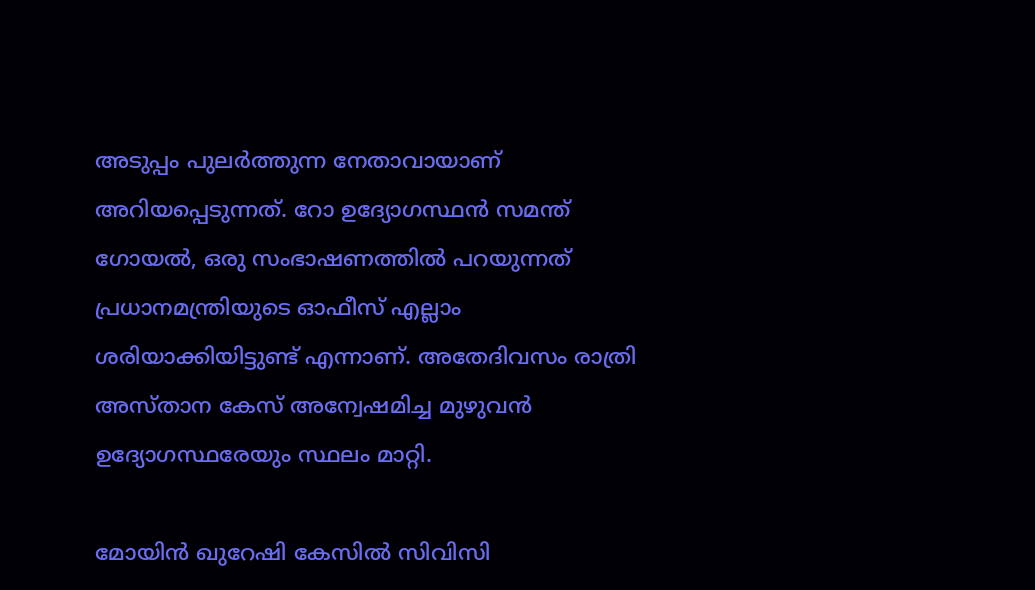അടുപ്പം പുലര്‍ത്തുന്ന നേതാവായാണ് അറിയപ്പെടുന്നത്. റോ ഉദ്യോഗസ്ഥന്‍ സമന്ത് ഗോയല്‍, ഒരു സംഭാഷണത്തില്‍ പറയുന്നത് പ്രധാനമന്ത്രിയുടെ ഓഫീസ് എല്ലാം ശരിയാക്കിയിട്ടുണ്ട് എന്നാണ്. അതേദിവസം രാത്രി അസ്താന കേസ് അന്വേഷമിച്ച മുഴുവന്‍ ഉദ്യോഗസ്ഥരേയും സ്ഥലം മാറ്റി.

മോയിന്‍ ഖുറേഷി കേസില്‍ സിവിസി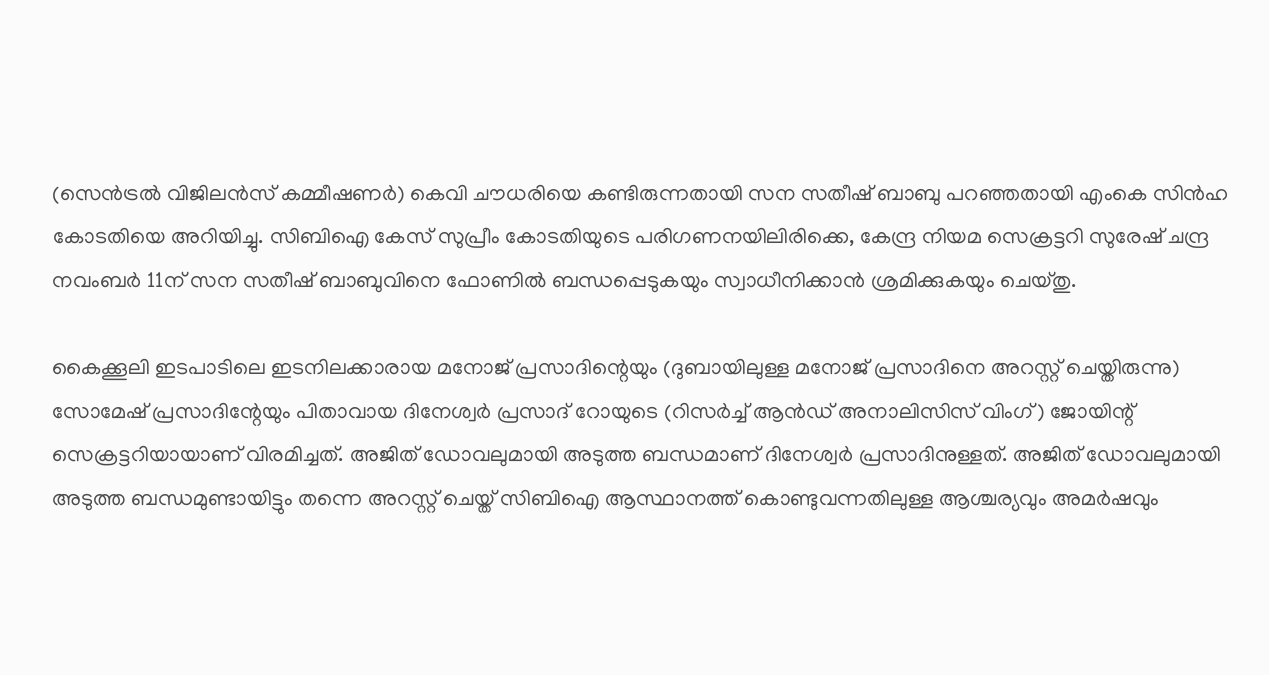(സെന്‍ട്രല്‍ വിജിലന്‍സ് കമ്മീഷണര്‍) കെവി ചൗധരിയെ കണ്ടിരുന്നതായി സന സതീഷ് ബാബു പറഞ്ഞതായി എംകെ സിന്‍ഹ കോടതിയെ അറിയിച്ചു. സിബിഐ കേസ് സുപ്രീം കോടതിയുടെ പരിഗണനയിലിരിക്കെ, കേന്ദ്ര നിയമ സെക്രട്ടറി സുരേഷ് ചന്ദ്ര നവംബര്‍ 11ന് സന സതീഷ് ബാബുവിനെ ഫോണില്‍ ബന്ധപ്പെടുകയും സ്വാധീനിക്കാന്‍ ശ്രമിക്കുകയും ചെയ്തു.

കൈക്കൂലി ഇടപാടിലെ ഇടനിലക്കാരായ മനോജ് പ്രസാദിന്റെയും (ദുബായിലുള്ള മനോജ് പ്രസാദിനെ അറസ്റ്റ് ചെയ്തിരുന്നു) സോമേഷ് പ്രസാദിന്റേയും പിതാവായ ദിനേശ്വര്‍ പ്രസാദ് റോയുടെ (റിസര്‍ച്ച് ആന്‍ഡ് അനാലിസിസ് വിംഗ്) ജോയിന്റ് സെക്രട്ടറിയായാണ് വിരമിച്ചത്. അജിത് ഡോവലുമായി അടുത്ത ബന്ധമാണ് ദിനേശ്വര്‍ പ്രസാദിനുള്ളത്. അജിത് ഡോവലുമായി അടുത്ത ബന്ധമുണ്ടായിട്ടും തന്നെ അറസ്റ്റ് ചെയ്ത് സിബിഐ ആസ്ഥാനത്ത് കൊണ്ടുവന്നതിലുള്ള ആശ്ചര്യവും അമര്‍ഷവും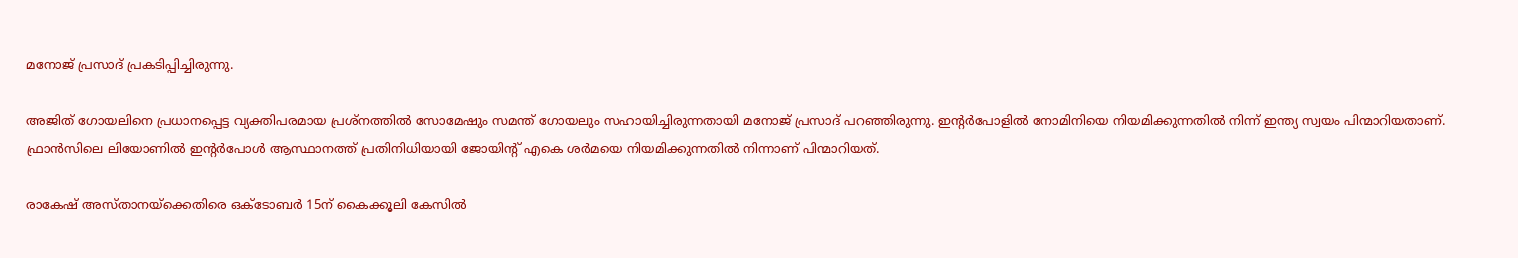മനോജ് പ്രസാദ് പ്രകടിപ്പിച്ചിരുന്നു.

അജിത് ഗോയലിനെ പ്രധാനപ്പെട്ട വ്യക്തിപരമായ പ്രശ്‌നത്തില്‍ സോമേഷും സമന്ത് ഗോയലും സഹായിച്ചിരുന്നതായി മനോജ് പ്രസാദ് പറഞ്ഞിരുന്നു. ഇന്റര്‍പോളില്‍ നോമിനിയെ നിയമിക്കുന്നതില്‍ നിന്ന് ഇന്ത്യ സ്വയം പിന്മാറിയതാണ്. ഫ്രാന്‍സിലെ ലിയോണില്‍ ഇന്റര്‍പോള്‍ ആസ്ഥാനത്ത് പ്രതിനിധിയായി ജോയിന്റ് എകെ ശര്‍മയെ നിയമിക്കുന്നതില്‍ നിന്നാണ് പിന്മാറിയത്.

രാകേഷ് അസ്താനയ്‌ക്കെതിരെ ഒക്ടോബര്‍ 15ന് കൈക്കൂലി കേസില്‍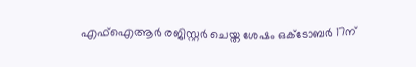എഫ്‌ഐആര്‍ രജിസ്റ്റര്‍ ചെയ്ത ശേഷം ഒക്ടോബര്‍ 17ന്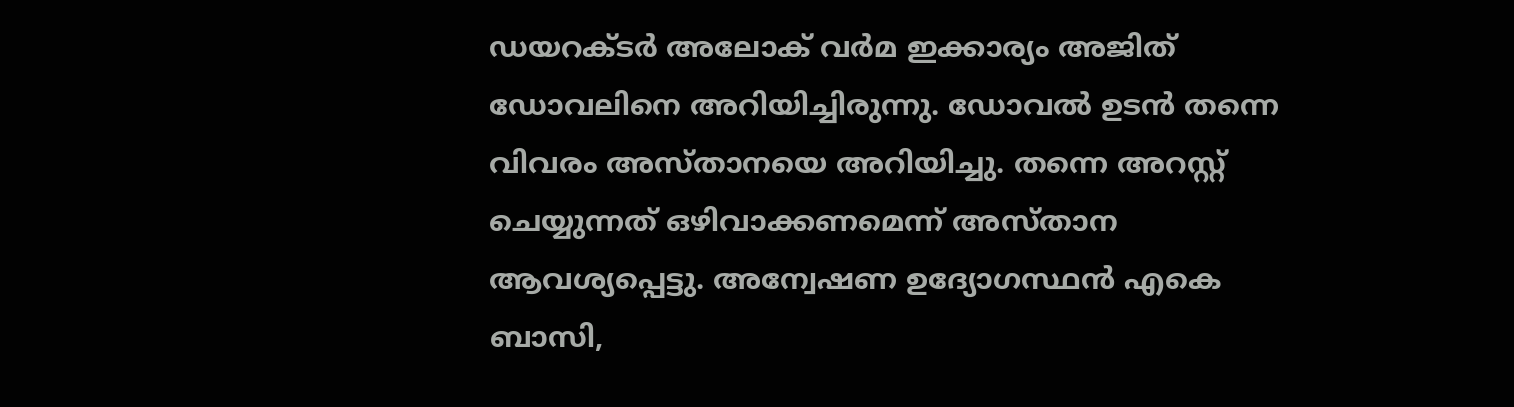ഡയറക്ടര്‍ അലോക് വര്‍മ ഇക്കാര്യം അജിത് ഡോവലിനെ അറിയിച്ചിരുന്നു. ഡോവല്‍ ഉടന്‍ തന്നെ വിവരം അസ്താനയെ അറിയിച്ചു. തന്നെ അറസ്റ്റ് ചെയ്യുന്നത് ഒഴിവാക്കണമെന്ന് അസ്താന ആവശ്യപ്പെട്ടു. അന്വേഷണ ഉദ്യോഗസ്ഥന്‍ എകെ ബാസി,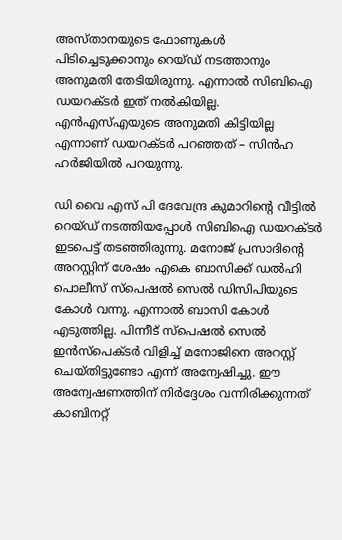അസ്താനയുടെ ഫോണുകള്‍ പിടിച്ചെടുക്കാനും റെയ്ഡ് നടത്താനും അനുമതി തേടിയിരുന്നു. എന്നാല്‍ സിബിഐ ഡയറക്ടര്‍ ഇത് നല്‍കിയില്ല. എന്‍എസ്എയുടെ അനുമതി കിട്ടിയില്ല എന്നാണ് ഡയറക്ടര്‍ പറഞ്ഞത് – സിന്‍ഹ ഹര്‍ജിയില്‍ പറയുന്നു.

ഡി വൈ എസ് പി ദേവേന്ദ്ര കുമാറിന്റെ വീട്ടില്‍ റെയ്ഡ് നടത്തിയപ്പോള്‍ സിബിഐ ഡയറക്ടര്‍ ഇടപെട്ട് തടഞ്ഞിരുന്നു. മനോജ് പ്രസാദിന്റെ അറസ്റ്റിന് ശേഷം എകെ ബാസിക്ക് ഡല്‍ഹി പൊലീസ് സ്‌പെഷല്‍ സെല്‍ ഡിസിപിയുടെ കോള്‍ വന്നു. എന്നാല്‍ ബാസി കോള്‍ എടുത്തില്ല. പിന്നീട് സ്‌പെഷല്‍ സെല്‍ ഇന്‍സ്‌പെക്ടര്‍ വിളിച്ച് മനോജിനെ അറസ്റ്റ് ചെയ്തിട്ടുണ്ടോ എന്ന് അന്വേഷിച്ചു. ഈ അന്വേഷണത്തിന് നിര്‍ദ്ദേശം വന്നിരിക്കുന്നത് കാബിനറ്റ്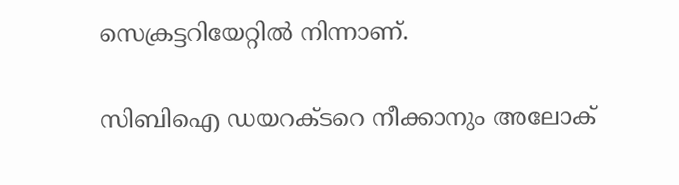സെക്രട്ടറിയേറ്റില്‍ നിന്നാണ്.

സിബിഐ ഡയറക്ടറെ നീക്കാനും അലോക്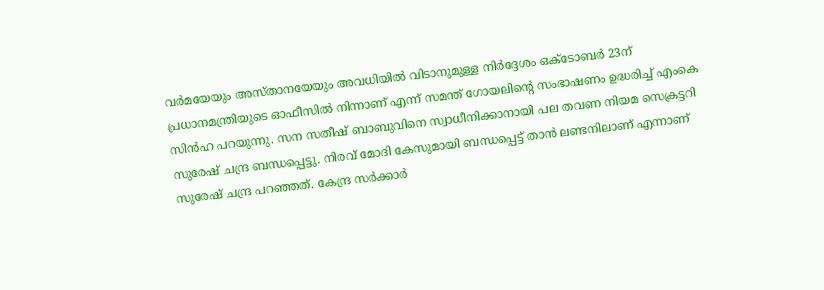വര്‍മയേയും അസ്താനയേയും അവധിയില്‍ വിടാനുമുള്ള നിര്‍ദ്ദേശം ഒക്ടോബര്‍ 23ന് പ്രധാനമന്ത്രിയുടെ ഓഫീസില്‍ നിന്നാണ് എന്ന് സമന്ത് ഗോയലിന്റെ സംഭാഷണം ഉദ്ധരിച്ച് എംകെ സിന്‍ഹ പറയുന്നു. സന സതീഷ് ബാബുവിനെ സ്വാധീനിക്കാനായി പല തവണ നിയമ സെക്രട്ടറി സുരേഷ് ചന്ദ്ര ബന്ധപ്പെട്ടു. നിരവ് മോദി കേസുമായി ബന്ധപ്പെട്ട് താന്‍ ലണ്ടനിലാണ് എന്നാണ് സുരേഷ് ചന്ദ്ര പറഞ്ഞത്. കേന്ദ്ര സര്‍ക്കാര്‍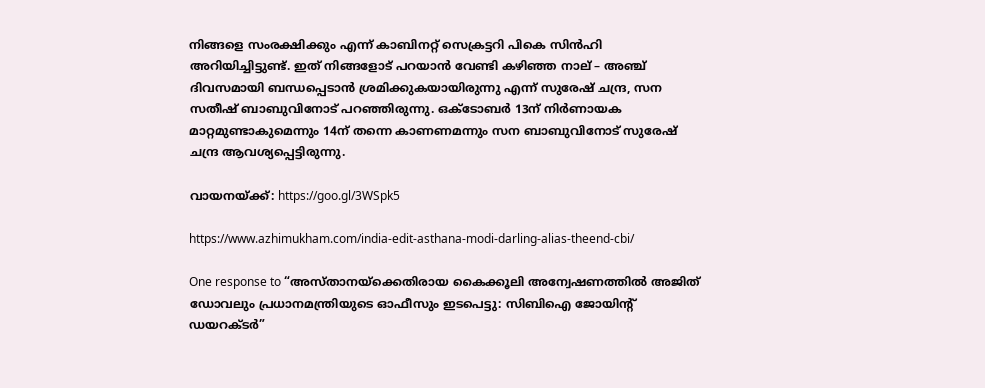നിങ്ങളെ സംരക്ഷിക്കും എന്ന് കാബിനറ്റ് സെക്രട്ടറി പികെ സിന്‍ഹി അറിയിച്ചിട്ടുണ്ട്. ഇത് നിങ്ങളോട് പറയാന്‍ വേണ്ടി കഴിഞ്ഞ നാല് – അഞ്ച് ദിവസമായി ബന്ധപ്പെടാന്‍ ശ്രമിക്കുകയായിരുന്നു എന്ന് സുരേഷ് ചന്ദ്ര, സന സതീഷ് ബാബുവിനോട് പറഞ്ഞിരുന്നു. ഒക്ടോബര്‍ 13ന് നിര്‍ണായക മാറ്റമുണ്ടാകുമെന്നും 14ന് തന്നെ കാണണമന്നും സന ബാബുവിനോട് സുരേഷ് ചന്ദ്ര ആവശ്യപ്പെട്ടിരുന്നു.

വായനയ്ക്ക്: https://goo.gl/3WSpk5

https://www.azhimukham.com/india-edit-asthana-modi-darling-alias-theend-cbi/

One response to “അസ്താനയ്‌ക്കെതിരായ കൈക്കൂലി അന്വേഷണത്തില്‍ അജിത് ഡോവലും പ്രധാനമന്ത്രിയുടെ ഓഫീസും ഇടപെട്ടു: സിബിഐ ജോയിന്റ് ഡയറക്ടര്‍”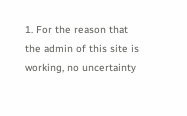1. For the reason that the admin of this site is working, no uncertainty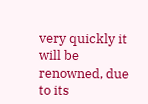very quickly it will be renowned, due to its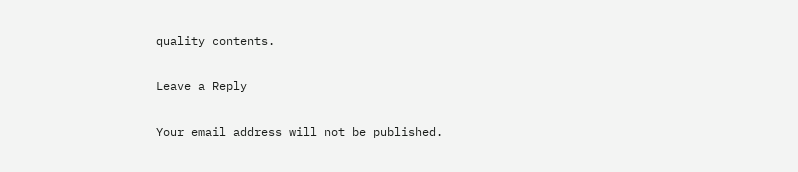quality contents.

Leave a Reply

Your email address will not be published.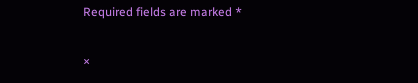Required fields are marked *

×